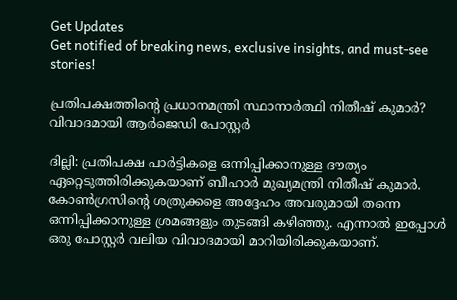Get Updates
Get notified of breaking news, exclusive insights, and must-see stories!

പ്രതിപക്ഷത്തിന്റെ പ്രധാനമന്ത്രി സ്ഥാനാര്‍ത്ഥി നിതീഷ് കുമാര്‍? വിവാദമായി ആര്‍ജെഡി പോസ്റ്റര്‍

ദില്ലി: പ്രതിപക്ഷ പാര്‍ട്ടികളെ ഒന്നിപ്പിക്കാനുള്ള ദൗത്യം ഏറ്റെടുത്തിരിക്കുകയാണ് ബീഹാര്‍ മുഖ്യമന്ത്രി നിതീഷ് കുമാര്‍. കോണ്‍ഗ്രസിന്റെ ശത്രുക്കളെ അദ്ദേഹം അവരുമായി തന്നെ ഒന്നിപ്പിക്കാനുള്ള ശ്രമങ്ങളും തുടങ്ങി കഴിഞ്ഞു. എന്നാല്‍ ഇപ്പോള്‍ ഒരു പോസ്റ്റര്‍ വലിയ വിവാദമായി മാറിയിരിക്കുകയാണ്.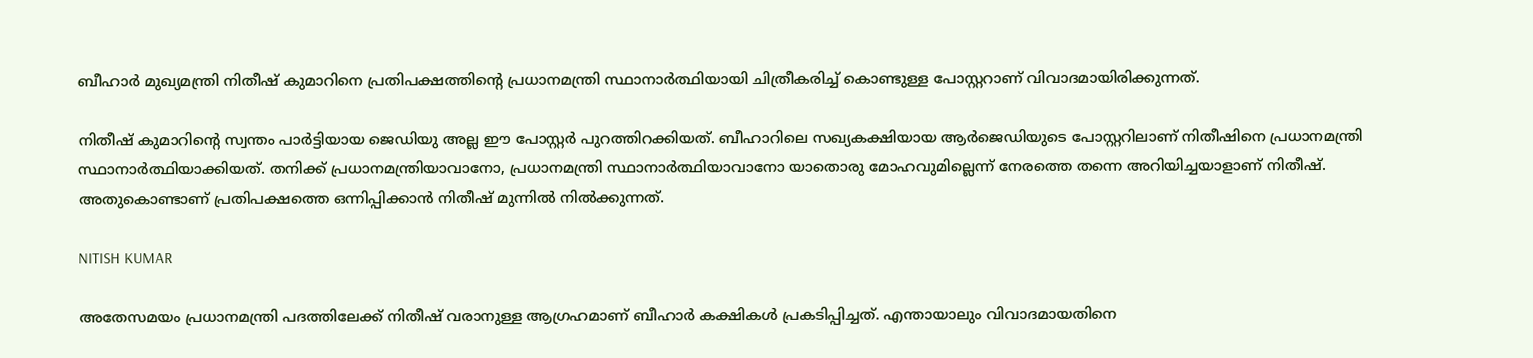ബീഹാര്‍ മുഖ്യമന്ത്രി നിതീഷ് കുമാറിനെ പ്രതിപക്ഷത്തിന്റെ പ്രധാനമന്ത്രി സ്ഥാനാര്‍ത്ഥിയായി ചിത്രീകരിച്ച് കൊണ്ടുള്ള പോസ്റ്ററാണ് വിവാദമായിരിക്കുന്നത്.

നിതീഷ് കുമാറിന്റെ സ്വന്തം പാര്‍ട്ടിയായ ജെഡിയു അല്ല ഈ പോസ്റ്റര്‍ പുറത്തിറക്കിയത്. ബീഹാറിലെ സഖ്യകക്ഷിയായ ആര്‍ജെഡിയുടെ പോസ്റ്ററിലാണ് നിതീഷിനെ പ്രധാനമന്ത്രി സ്ഥാനാര്‍ത്ഥിയാക്കിയത്. തനിക്ക് പ്രധാനമന്ത്രിയാവാനോ, പ്രധാനമന്ത്രി സ്ഥാനാര്‍ത്ഥിയാവാനോ യാതൊരു മോഹവുമില്ലെന്ന് നേരത്തെ തന്നെ അറിയിച്ചയാളാണ് നിതീഷ്. അതുകൊണ്ടാണ് പ്രതിപക്ഷത്തെ ഒന്നിപ്പിക്കാന്‍ നിതീഷ് മുന്നില്‍ നില്‍ക്കുന്നത്.

NITISH KUMAR

അതേസമയം പ്രധാനമന്ത്രി പദത്തിലേക്ക് നിതീഷ് വരാനുള്ള ആഗ്രഹമാണ് ബീഹാര്‍ കക്ഷികള്‍ പ്രകടിപ്പിച്ചത്. എന്തായാലും വിവാദമായതിനെ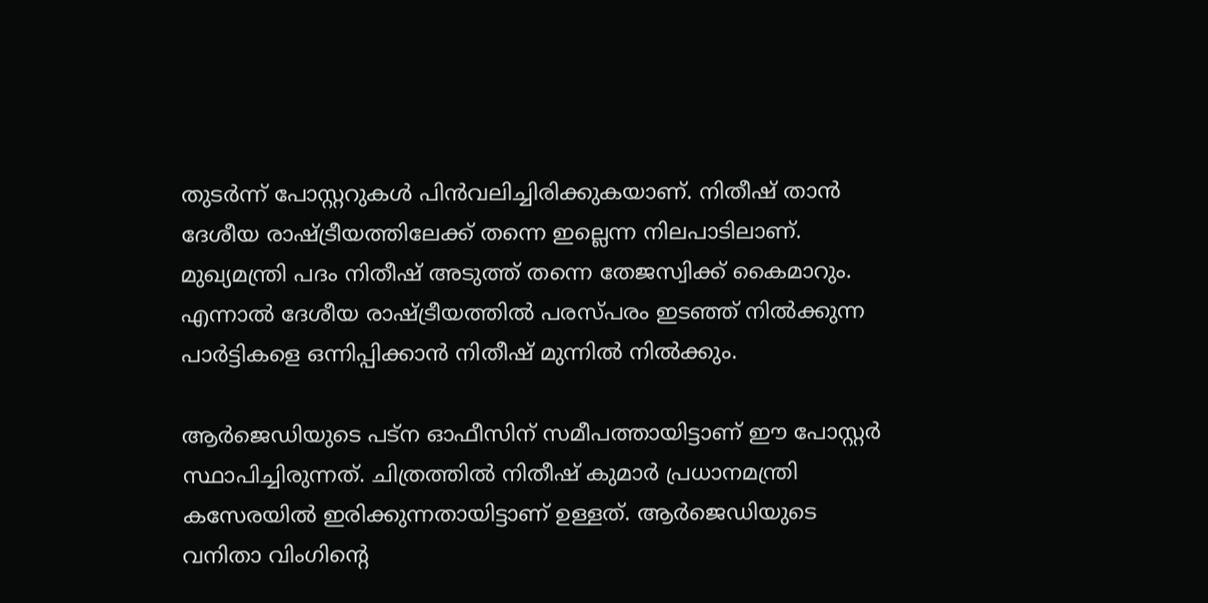തുടര്‍ന്ന് പോസ്റ്ററുകള്‍ പിന്‍വലിച്ചിരിക്കുകയാണ്. നിതീഷ് താന്‍ ദേശീയ രാഷ്ട്രീയത്തിലേക്ക് തന്നെ ഇല്ലെന്ന നിലപാടിലാണ്. മുഖ്യമന്ത്രി പദം നിതീഷ് അടുത്ത് തന്നെ തേജസ്വിക്ക് കൈമാറും. എന്നാല്‍ ദേശീയ രാഷ്ട്രീയത്തില്‍ പരസ്പരം ഇടഞ്ഞ് നില്‍ക്കുന്ന പാര്‍ട്ടികളെ ഒന്നിപ്പിക്കാന്‍ നിതീഷ് മുന്നില്‍ നില്‍ക്കും.

ആര്‍ജെഡിയുടെ പട്‌ന ഓഫീസിന് സമീപത്തായിട്ടാണ് ഈ പോസ്റ്റര്‍ സ്ഥാപിച്ചിരുന്നത്. ചിത്രത്തില്‍ നിതീഷ് കുമാര്‍ പ്രധാനമന്ത്രി കസേരയില്‍ ഇരിക്കുന്നതായിട്ടാണ് ഉള്ളത്. ആര്‍ജെഡിയുടെ വനിതാ വിംഗിന്റെ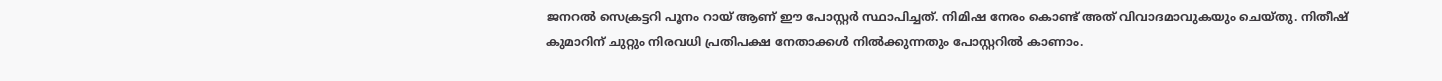ജനറല്‍ സെക്രട്ടറി പൂനം റായ് ആണ് ഈ പോസ്റ്റര്‍ സ്ഥാപിച്ചത്. നിമിഷ നേരം കൊണ്ട് അത് വിവാദമാവുകയും ചെയ്തു. നിതീഷ് കുമാറിന് ചുറ്റും നിരവധി പ്രതിപക്ഷ നേതാക്കള്‍ നില്‍ക്കുന്നതും പോസ്റ്ററില്‍ കാണാം.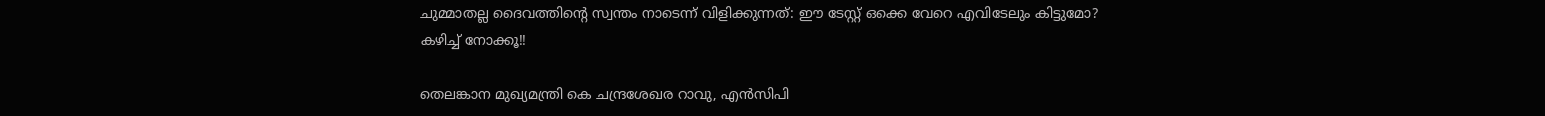ചുമ്മാതല്ല ദൈവത്തിന്റെ സ്വന്തം നാടെന്ന് വിളിക്കുന്നത്: ഈ ടേസ്റ്റ് ഒക്കെ വേറെ എവിടേലും കിട്ടുമോ? കഴിച്ച് നോക്കൂ!!

തെലങ്കാന മുഖ്യമന്ത്രി കെ ചന്ദ്രശേഖര റാവു, എന്‍സിപി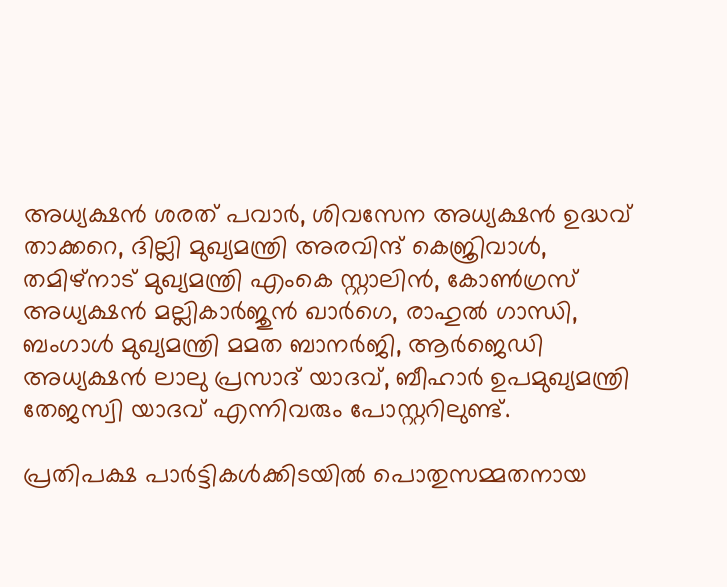അധ്യക്ഷന്‍ ശരത് പവാര്‍, ശിവസേന അധ്യക്ഷന്‍ ഉദ്ധവ് താക്കറെ, ദില്ലി മുഖ്യമന്ത്രി അരവിന്ദ് കെജ്രിവാള്‍, തമിഴ്‌നാട് മുഖ്യമന്ത്രി എംകെ സ്റ്റാലിന്‍, കോണ്‍ഗ്രസ് അധ്യക്ഷന്‍ മല്ലികാര്‍ജുന്‍ ഖാര്‍ഗെ, രാഹുല്‍ ഗാന്ധി, ബംഗാള്‍ മുഖ്യമന്ത്രി മമത ബാനര്‍ജി, ആര്‍ജെഡി അധ്യക്ഷന്‍ ലാലു പ്രസാദ് യാദവ്, ബീഹാര്‍ ഉപമുഖ്യമന്ത്രി തേജസ്വി യാദവ് എന്നിവരും പോസ്റ്ററിലുണ്ട്.

പ്രതിപക്ഷ പാര്‍ട്ടികള്‍ക്കിടയില്‍ പൊതുസമ്മതനായ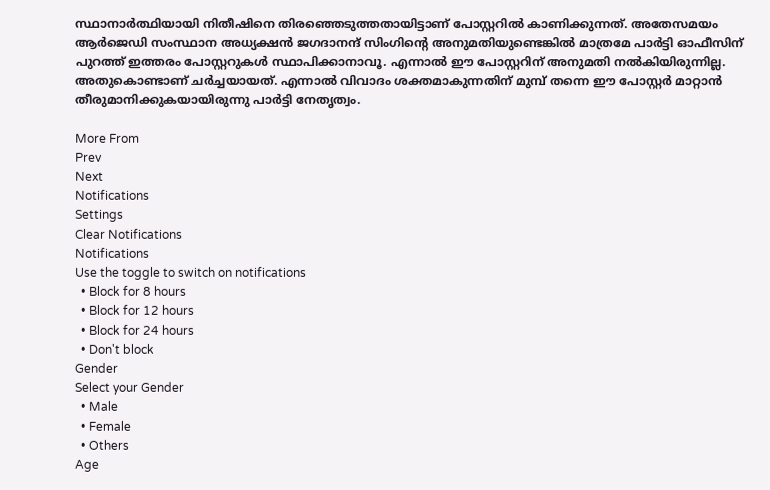സ്ഥാനാര്‍ത്ഥിയായി നിതീഷിനെ തിരഞ്ഞെടുത്തതായിട്ടാണ് പോസ്റ്ററില്‍ കാണിക്കുന്നത്. അതേസമയം ആര്‍ജെഡി സംസ്ഥാന അധ്യക്ഷന്‍ ജഗദാനന്ദ് സിംഗിന്റെ അനുമതിയുണ്ടെങ്കില്‍ മാത്രമേ പാര്‍ട്ടി ഓഫീസിന് പുറത്ത് ഇത്തരം പോസ്റ്ററുകള്‍ സ്ഥാപിക്കാനാവൂ. എന്നാല്‍ ഈ പോസ്റ്ററിന് അനുമതി നല്‍കിയിരുന്നില്ല. അതുകൊണ്ടാണ് ചര്‍ച്ചയായത്. എന്നാല്‍ വിവാദം ശക്തമാകുന്നതിന് മുമ്പ് തന്നെ ഈ പോസ്റ്റര്‍ മാറ്റാന്‍ തീരുമാനിക്കുകയായിരുന്നു പാര്‍ട്ടി നേതൃത്വം.

More From
Prev
Next
Notifications
Settings
Clear Notifications
Notifications
Use the toggle to switch on notifications
  • Block for 8 hours
  • Block for 12 hours
  • Block for 24 hours
  • Don't block
Gender
Select your Gender
  • Male
  • Female
  • Others
Age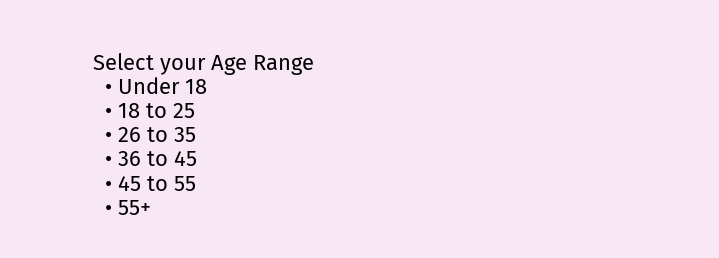Select your Age Range
  • Under 18
  • 18 to 25
  • 26 to 35
  • 36 to 45
  • 45 to 55
  • 55+